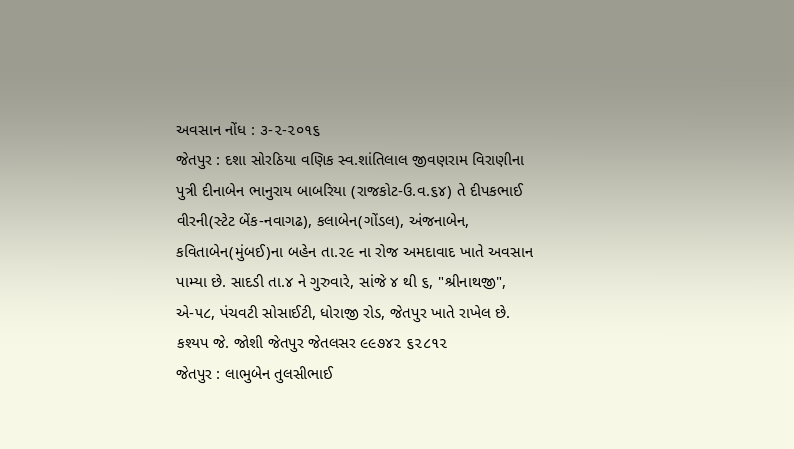અવસાન નોંધ : ૩-૨-૨૦૧૬
જેતપુર : દશા સોરઠિયા વણિક સ્વ.શાંતિલાલ જીવણરામ વિરાણીના પુત્રી દીનાબેન ભાનુરાય બાબરિયા (રાજકોટ-ઉ.વ.૬૪) તે દીપકભાઈ વીરની(સ્ટેટ બેંક-નવાગઢ), કલાબેન(ગોંડલ), અંજનાબેન, કવિતાબેન(મુંબઈ)ના બહેન તા.૨૯ ના રોજ અમદાવાદ ખાતે અવસાન પામ્યા છે. સાદડી તા.૪ ને ગુરુવારે, સાંજે ૪ થી ૬, "શ્રીનાથજી", એ-૫૮, પંચવટી સોસાઈટી, ધોરાજી રોડ, જેતપુર ખાતે રાખેલ છે.
કશ્યપ જે. જોશી જેતપુર જેતલસર ૯૯૭૪૨ ૬૨૮૧૨
જેતપુર : લાભુબેન તુલસીભાઈ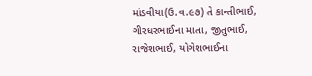માંડવીયા(ઉ.વ.૯૭) તે કાન્તીભાઈ, ગીરધરભાઈના માતા, જીતુભાઈ, રાજેશભાઈ, યોગેશભાઈના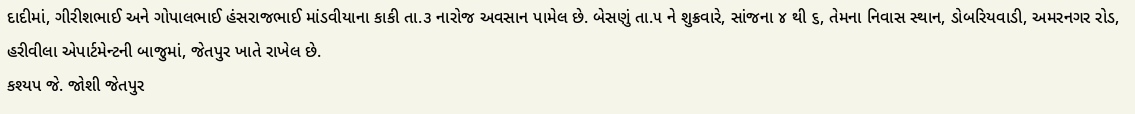દાદીમાં, ગીરીશભાઈ અને ગોપાલભાઈ હંસરાજભાઈ માંડવીયાના કાકી તા.૩ નારોજ અવસાન પામેલ છે. બેસણું તા.૫ ને શુક્રવારે, સાંજના ૪ થી ૬, તેમના નિવાસ સ્થાન, ડોબરિયવાડી, અમરનગર રોડ, હરીવીલા એપાર્ટમેન્ટની બાજુમાં, જેતપુર ખાતે રાખેલ છે.
કશ્યપ જે. જોશી જેતપુર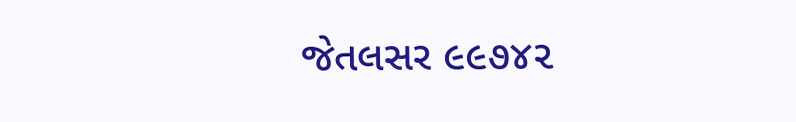જેતલસર ૯૯૭૪૨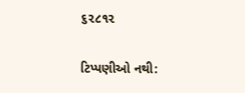૬૨૮૧૨

ટિપ્પણીઓ નથી: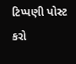ટિપ્પણી પોસ્ટ કરો